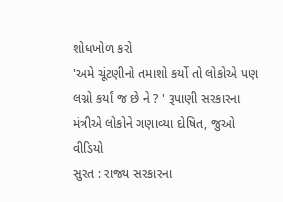શોધખોળ કરો
'અમે ચૂંટણીનો તમાશો કર્યો તો લોકોએ પણ લગ્નો કર્યાં જ છે ને ? ' રૂપાણી સરકારના મંત્રીએ લોકોને ગણાવ્યા દોષિત, જુઓ વીડિયો
સુરત : રાજ્ય સરકારના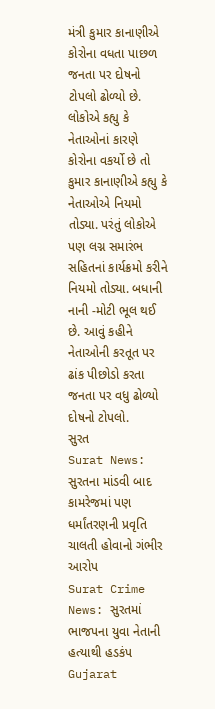મંત્રી કુમાર કાનાણીએ કોરોના વધતા પાછળ જનતા પર દોષનો ટોપલો ઢોળ્યો છે. લોકોએ કહ્યુ કે નેતાઓનાં કારણે કોરોના વકર્યો છે તો કુમાર કાનાણીએ કહ્યુ કે નેતાઓએ નિયમો તોડ્યા. પરંતું લોકોએ પણ લગ્ન સમારંભ સહિતનાં કાર્યક્રમો કરીને નિયમો તોડ્યા. બધાની નાની -મોટી ભૂલ થઈ છે. આવું કહીને નેતાઓની કરતૂત પર ઢાંક પીછોડો કરતા જનતા પર વધુ ઢોળ્યો દોષનો ટોપલો.
સુરત
Surat News: સુરતના માંડવી બાદ કામરેજમાં પણ ધર્માંતરણની પ્રવૃતિ ચાલતી હોવાનો ગંભીર આરોપ
Surat Crime News: સુરતમાં ભાજપના યુવા નેતાની હત્યાથી હડકંપ
Gujarat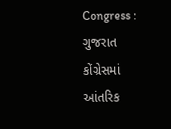Congress : ગુજરાત કોંગ્રેસમાં આંતરિક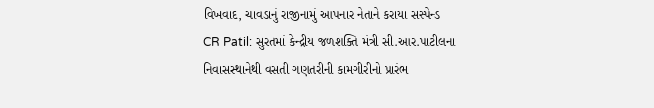વિખવાદ, ચાવડાનું રાજીનામું આપનાર નેતાને કરાયા સસ્પેન્ડ
CR Patil: સુરતમાં કેન્દ્રીય જળશક્તિ મંત્રી સી.આર.પાટીલના નિવાસસ્થાનેથી વસતી ગણતરીની કામગીરીનો પ્રારંભ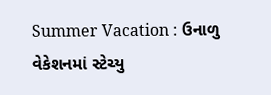Summer Vacation : ઉનાળુ વેકેશનમાં સ્ટેચ્યુ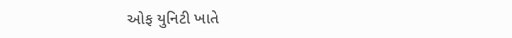ઓફ યુનિટી ખાતે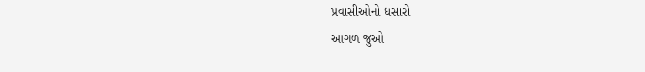પ્રવાસીઓનો ધસારો
આગળ જુઓ